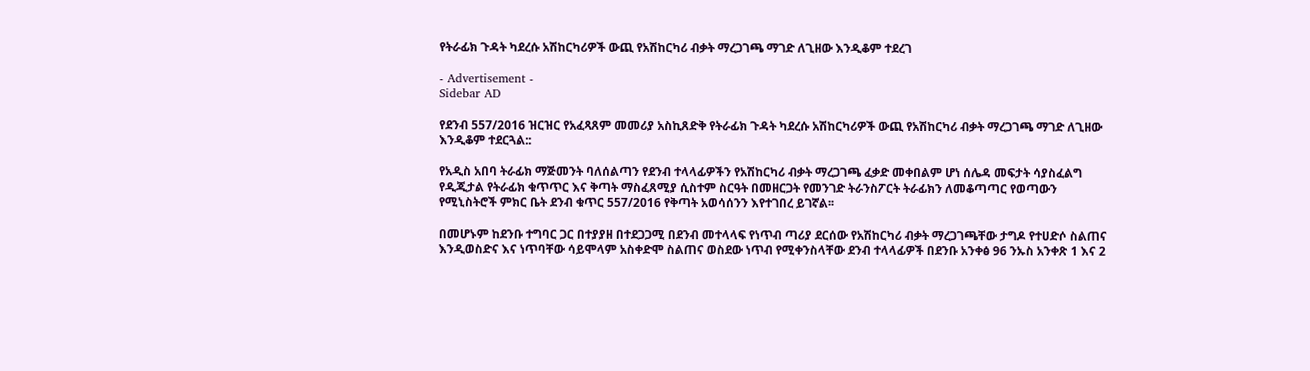የትራፊክ ጉዳት ካደረሱ አሽከርካሪዎች ውጪ የአሽከርካሪ ብቃት ማረጋገጫ ማገድ ለጊዘው እንዲቆም ተደረገ

- Advertisement -
Sidebar AD

የደንብ 557/2016 ዝርዝር የአፈጻጸም መመሪያ አስኪጸድቅ የትራፊክ ጉዳት ካደረሱ አሽከርካሪዎች ውጪ የአሽከርካሪ ብቃት ማረጋገጫ ማገድ ለጊዘው እንዲቆም ተደርጓል::

የአዲስ አበባ ትራፊክ ማጅመንት ባለሰልጣን የደንብ ተላላፊዎችን የአሽከርካሪ ብቃት ማረጋገጫ ፈቃድ መቀበልም ሆነ ሰሌዳ መፍታት ሳያስፈልግ የዲጂታል የትራፊክ ቁጥጥር እና ቅጣት ማስፈጸሚያ ሲስተም ስርዓት በመዘርጋት የመንገድ ትራንስፖርት ትራፊክን ለመቆጣጣር የወጣውን የሚኒስትሮች ምክር ቤት ደንብ ቁጥር 557/2016 የቅጣት አወሳሰንን እየተገበረ ይገኛል፡፡

በመሆኑም ከደንቡ ተግባር ጋር በተያያዘ በተደጋጋሚ በደንብ መተላላፍ የነጥብ ጣሪያ ደርሰው የአሽከርካሪ ብቃት ማረጋገጫቸው ታግዶ የተሀድሶ ስልጠና እንዲወስድና እና ነጥባቸው ሳይሞላም አስቀድሞ ስልጠና ወስደው ነጥብ የሚቀንስላቸው ደንብ ተላላፊዎች በደንቡ አንቀፅ 96 ንኡስ አንቀጽ 1 እና 2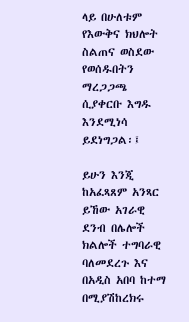ላይ በሁለቱም የእውቅና ክህሎት ስልጠና ወስደው የወሰዱበትን ማረጋጋጫ ሲያቀርቡ እግዱ እንደሚነሳ ይደነግጋል፡፤

ይሁን እንጂ ከአፈጻጸም አንጻር ይኸው አገራዊ ደንብ በሌሎች ክልሎች ተግባራዊ ባለመደረጉ እና በአዲስ አበባ ከተማ በሚያሽከረክሩ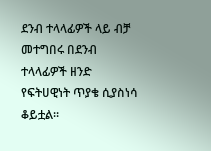ደንብ ተላላፊዎች ላይ ብቻ መተግበሩ በደንብ ተላላፊዎች ዘንድ የፍትሀዊነት ጥያቄ ሲያስነሳ ቆይቷል፡፡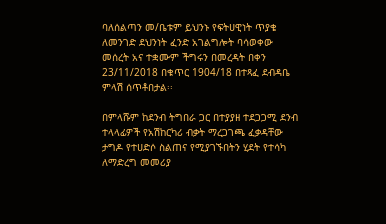ባለሰልጣን መ/ቤቱም ይህንኑ የፍትሀዊነት ጥያቄ ለመንገድ ደህንነት ፈንድ አገልግሎት ባሳወቀው መሰረት አና ተቋሙም ችግሩን በመረዳት በቀን 23/11/2018 በቁጥር 1904/18 በተጻፈ ደብዳቤ ምላሽ ሰጥቶበታል፡፡

በምላሹም ከደንብ ትግበራ ጋር በተያያዘ ተደጋጋሚ ደንብ ተላላፊዎች የአሽከርካሪ ብቃት ማረጋገጫ ፈቃዳቸው ታግዶ የተሀድሶ ስልጠና የሚያገኙበትን ሂደት የተሳካ ለማድረግ መመሪያ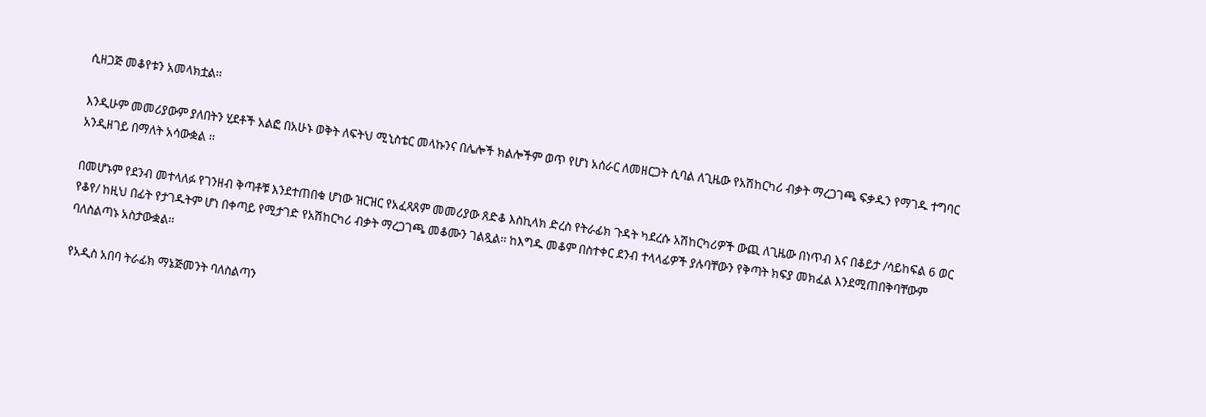ሲዘጋጅ መቆየቱን አመላክቷል፡፡

እንዲሁም መመሪያውም ያለበትን ሂደቶች አልፎ በአሁኑ ወቅት ለፍትህ ሚኒስቴር መላኩንና በሌሎች ክልሎችም ወጥ የሆነ አሰራር ለመዘርጋት ሲባል ለጊዜው የአሽከርካሪ ብቃት ማረጋገጫ ፍቃዱን የማገዱ ተግባር አንዲዘገይ በማለት አሳውቋል ፡፡

በመሆኑም የደንብ መተላለፉ የገንዘብ ቅጣቶቹ እንደተጠበቁ ሆነው ዝርዝር የአፈጻጸም መመሪያው ጸድቆ እስኪላክ ድረስ የትራፊክ ጉዳት ካደረሱ አሽከርካሪዎች ውጪ ለጊዜው በነጥብ እና በቆይታ /ሳይከፍል 6 ወር የቆየ/ ከዚህ በፊት የታገዱትም ሆነ በቀጣይ የሚታገድ የአሽከርካሪ ብቃት ማረጋገጫ መቆሙን ገልጿል፡፡ ከእግዱ መቆም በስተቀር ደንብ ተላላፊዎች ያሉባቸውን የቅጣት ክፍያ መክፈል እንደሚጠበቅባቸውም ባለስልጣኑ አስታውቋል፡፡

የአዲስ አበባ ትራፊክ ማኔጅመንት ባለስልጣን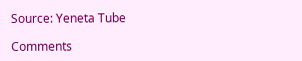Source: Yeneta Tube

Comments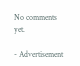No comments yet.

- Advertisement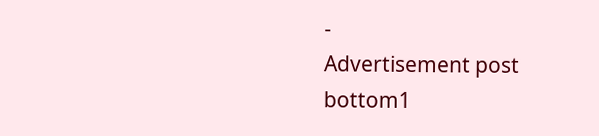-
Advertisement post bottom1